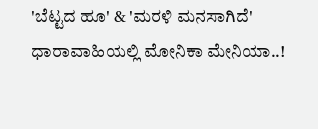'ಬೆಟ್ಟದ ಹೂ' & 'ಮರಳಿ ಮನಸಾಗಿದೆ' ಧಾರಾವಾಹಿಯಲ್ಲಿ ಮೋನಿಕಾ ಮೇನಿಯಾ..!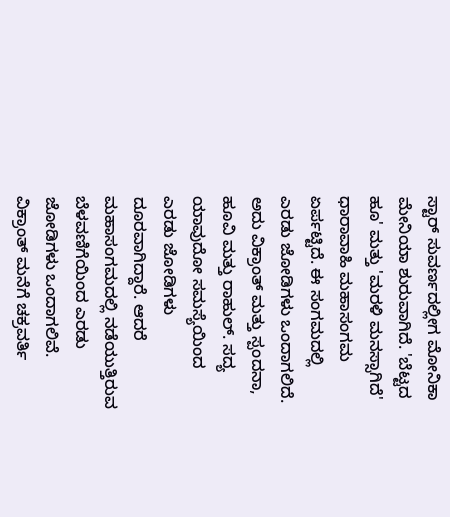ಸ್ಟಾರ್ ಸುವರ್ಣದಲ್ಲೀಗ ಮೋನಿಕಾ ಮೇನಿಯಾ ಶುರುವಾಗಿದೆ. 'ಬೆಟ್ಟದ ಹೂ' ಮತ್ತು 'ಮರಳಿ ಮನಸ್ಸಾಗಿದೆ' ಧಾರಾವಾಹಿ ಮಹಾಸಂಗಮ ಏರ್ಪಟ್ಟಿದೆ. ಈ ಸಂಗಮದಲ್ಲಿ ಎರಡು ಜೋಡಿಗಳು ಒಂದಾಗಲಿದೆ. ಅದು ವಿಕ್ರಾಂತ್ ಮತ್ತು ಸ್ಪಂದನಾ, ಹೂವಿ ಮತ್ತು ರಾಹುಲ್. ಸದ್ಯ ಯಾವುದೋ ಸಮಸ್ಯೆಯಿಂದ ಎರಡು ಜೋಡಿಗಳು ದೂರವಾಗಿದ್ದಾರೆ. ಆದರೆ ಮಹಾಸಂಗಮದಲ್ಲಿ ನಡೆಯುತ್ತಿರುವ ಬೆಳವಣಿಗೆಯಿಂದ ಎರಡು ಜೋಡಿಗಳು ಒಂದಾಗಲಿವೆ.
ವಿಕ್ರಾಂತ್ ಮನೆಗೆ ಚಕ್ರವರ್ತಿ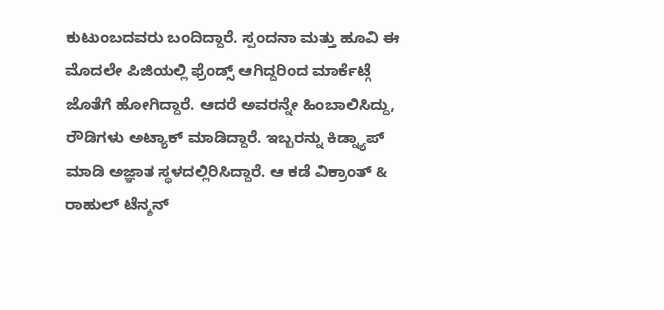ಕುಟುಂಬದವರು ಬಂದಿದ್ದಾರೆ. ಸ್ಪಂದನಾ ಮತ್ತು ಹೂವಿ ಈ ಮೊದಲೇ ಪಿಜಿಯಲ್ಲಿ ಫ್ರೆಂಡ್ಸ್ ಆಗಿದ್ದರಿಂದ ಮಾರ್ಕೆಟ್ಗೆ ಜೊತೆಗೆ ಹೋಗಿದ್ದಾರೆ. ಆದರೆ ಅವರನ್ನೇ ಹಿಂಬಾಲಿಸಿದ್ದು, ರೌಡಿಗಳು ಅಟ್ಯಾಕ್ ಮಾಡಿದ್ದಾರೆ. ಇಬ್ಬರನ್ನು ಕಿಡ್ನ್ಯಾಪ್ ಮಾಡಿ ಅಜ್ಞಾತ ಸ್ಥಳದಲ್ಲಿರಿಸಿದ್ದಾರೆ. ಆ ಕಡೆ ವಿಕ್ರಾಂತ್ & ರಾಹುಲ್ ಟೆನ್ಶನ್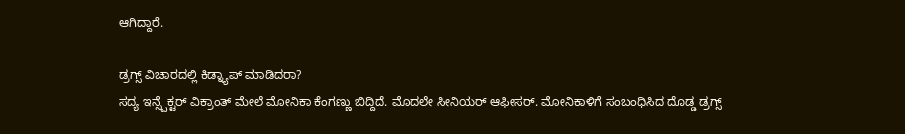ಆಗಿದ್ದಾರೆ.

ಡ್ರಗ್ಸ್ ವಿಚಾರದಲ್ಲಿ ಕಿಡ್ನ್ಯಾಪ್ ಮಾಡಿದರಾ?
ಸದ್ಯ ಇನ್ಸ್ಪೆಕ್ಟರ್ ವಿಕ್ರಾಂತ್ ಮೇಲೆ ಮೋನಿಕಾ ಕೆಂಗಣ್ಣು ಬಿದ್ದಿದೆ. ಮೊದಲೇ ಸೀನಿಯರ್ ಆಫೀಸರ್. ಮೋನಿಕಾಳಿಗೆ ಸಂಬಂಧಿಸಿದ ದೊಡ್ಡ ಡ್ರಗ್ಸ್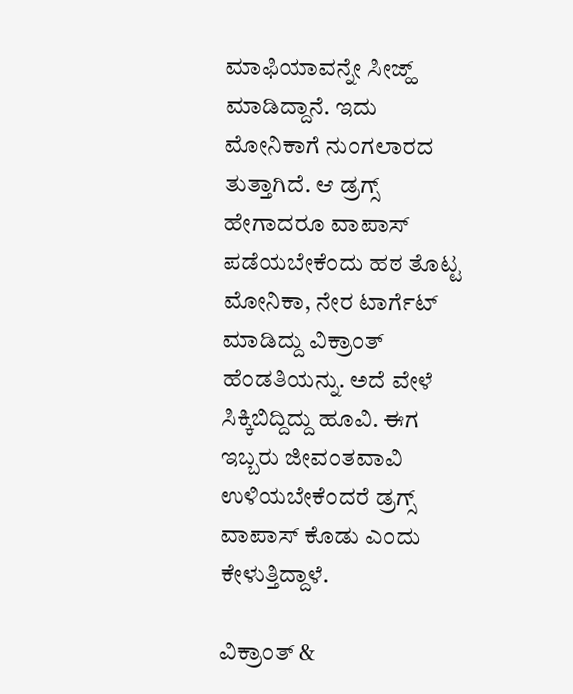ಮಾಫಿಯಾವನ್ನೇ ಸೀಜ್ಹ್ ಮಾಡಿದ್ದಾನೆ. ಇದು ಮೋನಿಕಾಗೆ ನುಂಗಲಾರದ ತುತ್ತಾಗಿದೆ. ಆ ಡ್ರಗ್ಸ್ ಹೇಗಾದರೂ ವಾಪಾಸ್ ಪಡೆಯಬೇಕೆಂದು ಹಠ ತೊಟ್ಟ ಮೋನಿಕಾ, ನೇರ ಟಾರ್ಗೆಟ್ ಮಾಡಿದ್ದು ವಿಕ್ರಾಂತ್ ಹೆಂಡತಿಯನ್ನು. ಅದೆ ವೇಳೆ ಸಿಕ್ಕಿಬಿದ್ದಿದ್ದು ಹೂವಿ. ಈಗ ಇಬ್ಬರು ಜೀವಂತವಾವಿ ಉಳಿಯಬೇಕೆಂದರೆ ಡ್ರಗ್ಸ್ ವಾಪಾಸ್ ಕೊಡು ಎಂದು ಕೇಳುತ್ತಿದ್ದಾಳೆ.

ವಿಕ್ರಾಂತ್ &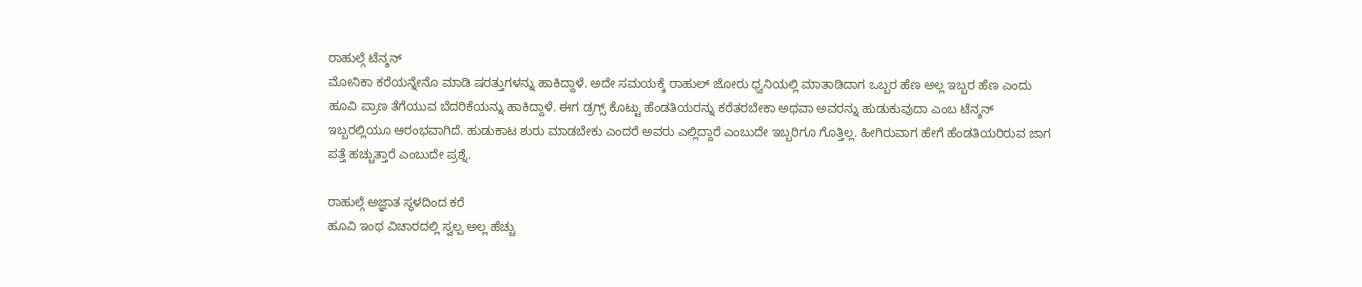ರಾಹುಲ್ಗೆ ಟೆನ್ಶನ್
ಮೋನಿಕಾ ಕರೆಯನ್ನೇನೊ ಮಾಡಿ ಷರತ್ತುಗಳನ್ನು ಹಾಕಿದ್ದಾಳೆ. ಅದೇ ಸಮಯಕ್ಕೆ ರಾಹುಲ್ ಜೋರು ಧ್ವನಿಯಲ್ಲಿ ಮಾತಾಡಿದಾಗ ಒಬ್ಬರ ಹೆಣ ಅಲ್ಲ ಇಬ್ಬರ ಹೆಣ ಎಂದು ಹೂವಿ ಪ್ರಾಣ ತೆಗೆಯುವ ಬೆದರಿಕೆಯನ್ನು ಹಾಕಿದ್ದಾಳೆ. ಈಗ ಡ್ರಗ್ಸ್ ಕೊಟ್ಟು ಹೆಂಡತಿಯರನ್ನು ಕರೆತರಬೇಕಾ ಅಥವಾ ಅವರನ್ನು ಹುಡುಕುವುದಾ ಎಂಬ ಟೆನ್ಶನ್ ಇಬ್ಬರಲ್ಲಿಯೂ ಆರಂಭವಾಗಿದೆ. ಹುಡುಕಾಟ ಶುರು ಮಾಡಬೇಕು ಎಂದರೆ ಅವರು ಎಲ್ಲಿದ್ದಾರೆ ಎಂಬುದೇ ಇಬ್ಬರಿಗೂ ಗೊತ್ತಿಲ್ಲ. ಹೀಗಿರುವಾಗ ಹೇಗೆ ಹೆಂಡತಿಯರಿರುವ ಜಾಗ ಪತ್ತೆ ಹಚ್ಚುತ್ತಾರೆ ಎಂಬುದೇ ಪ್ರಶ್ನೆ.

ರಾಹುಲ್ಗೆ ಅಜ್ಞಾತ ಸ್ಥಳದಿಂದ ಕರೆ
ಹೂವಿ ಇಂಥ ವಿಚಾರದಲ್ಲಿ ಸ್ವಲ್ಪ ಅಲ್ಲ ಹೆಚ್ಚು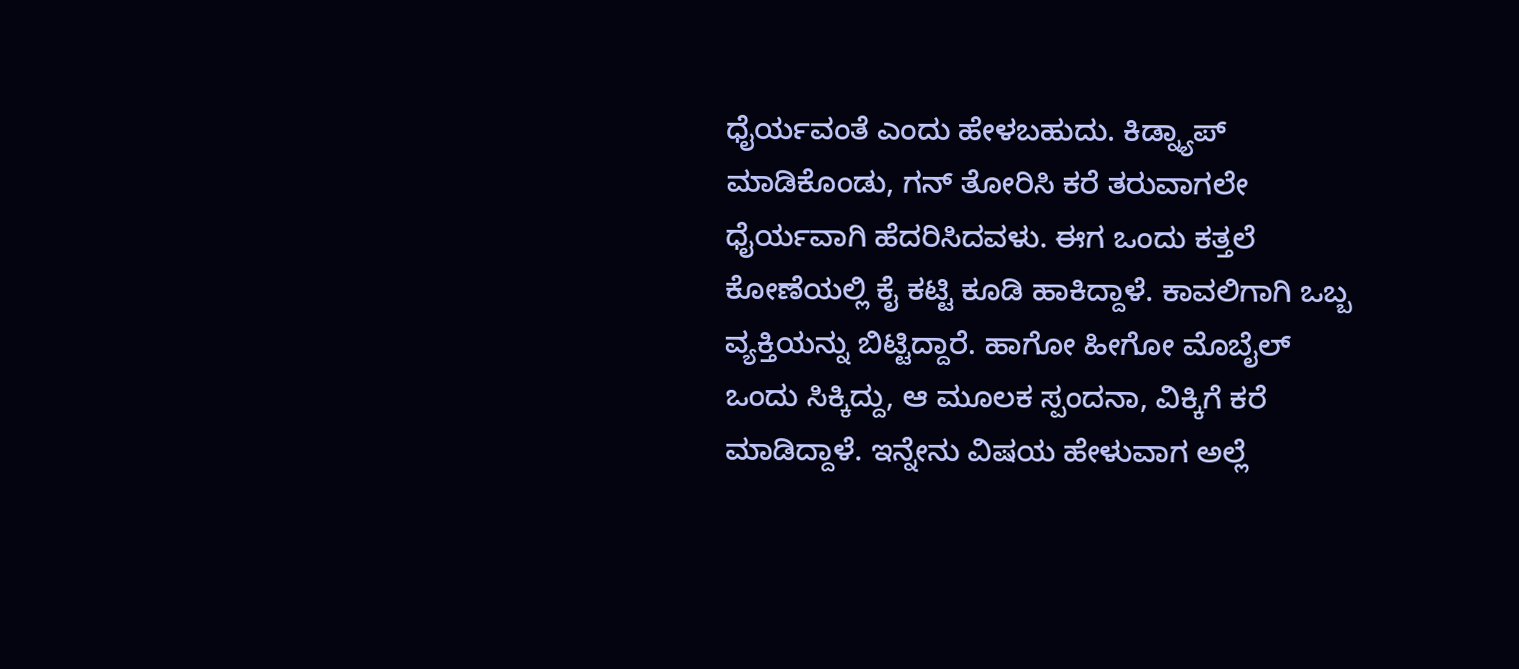ಧೈರ್ಯವಂತೆ ಎಂದು ಹೇಳಬಹುದು. ಕಿಡ್ನ್ಯಾಪ್ ಮಾಡಿಕೊಂಡು, ಗನ್ ತೋರಿಸಿ ಕರೆ ತರುವಾಗಲೇ ಧೈರ್ಯವಾಗಿ ಹೆದರಿಸಿದವಳು. ಈಗ ಒಂದು ಕತ್ತಲೆ ಕೋಣೆಯಲ್ಲಿ ಕೈ ಕಟ್ಟಿ ಕೂಡಿ ಹಾಕಿದ್ದಾಳೆ. ಕಾವಲಿಗಾಗಿ ಒಬ್ಬ ವ್ಯಕ್ತಿಯನ್ನು ಬಿಟ್ಟಿದ್ದಾರೆ. ಹಾಗೋ ಹೀಗೋ ಮೊಬೈಲ್ ಒಂದು ಸಿಕ್ಕಿದ್ದು, ಆ ಮೂಲಕ ಸ್ಪಂದನಾ, ವಿಕ್ಕಿಗೆ ಕರೆ ಮಾಡಿದ್ದಾಳೆ. ಇನ್ನೇನು ವಿಷಯ ಹೇಳುವಾಗ ಅಲ್ಲೆ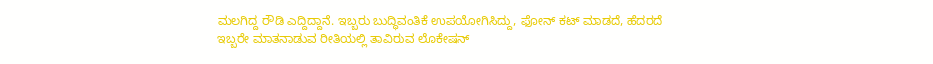ಮಲಗಿದ್ದ ರೌಡಿ ಎದ್ದಿದ್ದಾನೆ. ಇಬ್ಬರು ಬುದ್ಧಿವಂತಿಕೆ ಉಪಯೋಗಿಸಿದ್ದು, ಫೋನ್ ಕಟ್ ಮಾಡದೆ, ಹೆದರದೆ ಇಬ್ಬರೇ ಮಾತನಾಡುವ ರೀತಿಯಲ್ಲಿ ತಾವಿರುವ ಲೊಕೇಷನ್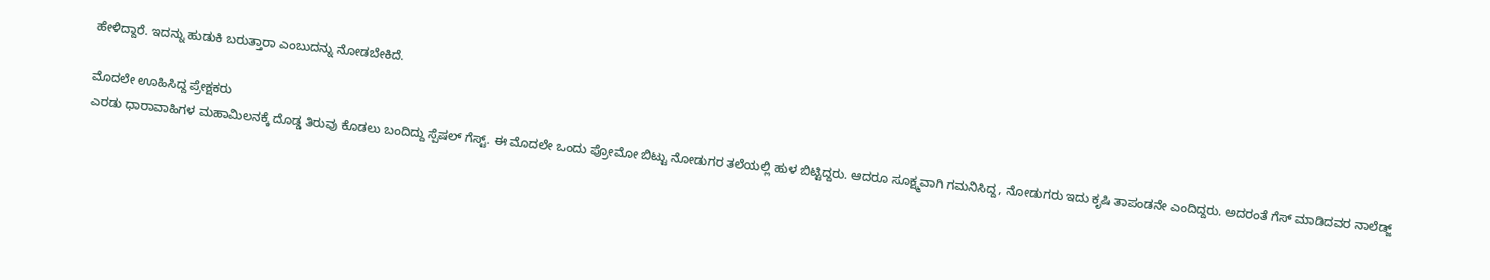ಹೇಳಿದ್ದಾರೆ. ಇದನ್ನು ಹುಡುಕಿ ಬರುತ್ತಾರಾ ಎಂಬುದನ್ನು ನೋಡಬೇಕಿದೆ.

ಮೊದಲೇ ಊಹಿಸಿದ್ದ ಪ್ರೇಕ್ಷಕರು
ಎರಡು ಧಾರಾವಾಹಿಗಳ ಮಹಾಮಿಲನಕ್ಕೆ ದೊಡ್ಡ ತಿರುವು ಕೊಡಲು ಬಂದಿದ್ದು ಸ್ಪೆಷಲ್ ಗೆಸ್ಟ್. ಈ ಮೊದಲೇ ಒಂದು ಪ್ರೋಮೋ ಬಿಟ್ಟು ನೋಡುಗರ ತಲೆಯಲ್ಲಿ ಹುಳ ಬಿಟ್ಟಿದ್ದರು. ಆದರೂ ಸೂಕ್ಷ್ಮವಾಗಿ ಗಮನಿಸಿದ್ದ, ನೋಡುಗರು ಇದು ಕೃಷಿ ತಾಪಂಡನೇ ಎಂದಿದ್ದರು. ಅದರಂತೆ ಗೆಸ್ ಮಾಡಿದವರ ನಾಲೆಡ್ಜ್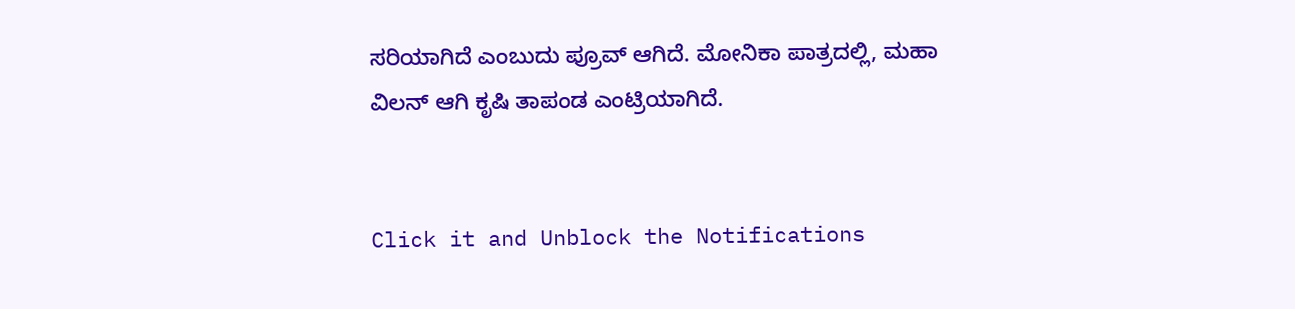ಸರಿಯಾಗಿದೆ ಎಂಬುದು ಪ್ರೂವ್ ಆಗಿದೆ. ಮೋನಿಕಾ ಪಾತ್ರದಲ್ಲಿ, ಮಹಾ ವಿಲನ್ ಆಗಿ ಕೃಷಿ ತಾಪಂಡ ಎಂಟ್ರಿಯಾಗಿದೆ.


Click it and Unblock the Notifications